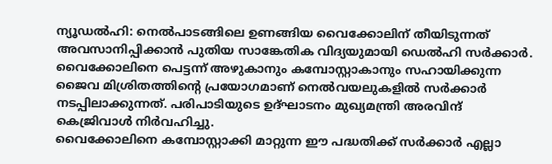ന്യൂഡൽഹി: നെൽപാടങ്ങിലെ ഉണങ്ങിയ വൈക്കോലിന് തീയിടുന്നത് അവസാനിപ്പിക്കാൻ പുതിയ സാങ്കേതിക വിദ്യയുമായി ഡെൽഹി സർക്കാർ. വൈക്കോലിനെ പെട്ടന്ന് അഴുകാനും കമ്പോസ്റ്റാകാനും സഹായിക്കുന്ന ജൈവ മിശ്രിതത്തിൻ്റെ പ്രയോഗമാണ് നെൽവയലുകളിൽ സർക്കാർ നടപ്പിലാക്കുന്നത്. പരിപാടിയുടെ ഉദ്ഘാടനം മുഖ്യമന്ത്രി അരവിന്ദ് കെജ്രിവാൾ നിർവഹിച്ചു.
വൈക്കോലിനെ കമ്പോസ്റ്റാക്കി മാറ്റുന്ന ഈ പദ്ധതിക്ക് സർക്കാർ എല്ലാ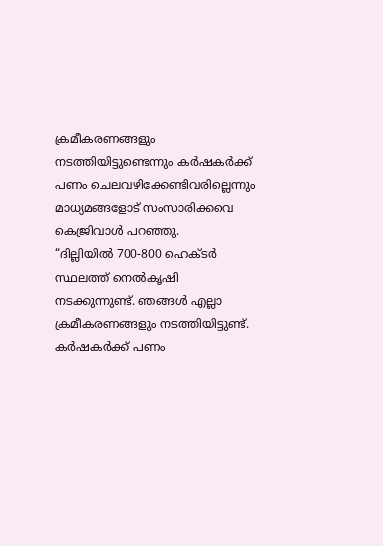ക്രമീകരണങ്ങളും നടത്തിയിട്ടുണ്ടെന്നും കർഷകർക്ക് പണം ചെലവഴിക്കേണ്ടിവരില്ലെന്നും മാധ്യമങ്ങളോട് സംസാരിക്കവെ കെജ്രിവാൾ പറഞ്ഞു.
“ദില്ലിയിൽ 700-800 ഹെക്ടർ സ്ഥലത്ത് നെൽകൃഷി നടക്കുന്നുണ്ട്. ഞങ്ങൾ എല്ലാ ക്രമീകരണങ്ങളും നടത്തിയിട്ടുണ്ട്. കർഷകർക്ക് പണം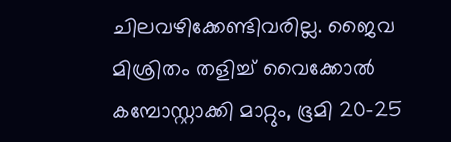ചിലവഴിക്കേണ്ടിവരില്ല. ജൈവ മിശ്രിതം തളിച്ച് വൈക്കോൽ കമ്പോസ്റ്റാക്കി മാറ്റും, ഭൂമി 20-25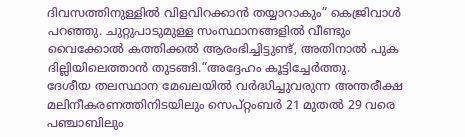ദിവസത്തിനുള്ളിൽ വിളവിറക്കാൻ തയ്യാറാകും” കെജ്രിവാൾ പറഞ്ഞു. ചുറ്റുപാടുമുള്ള സംസ്ഥാനങ്ങളിൽ വീണ്ടും വൈക്കോൽ കത്തിക്കൽ ആരംഭിച്ചിട്ടുണ്ട്, അതിനാൽ പുക ദില്ലിയിലെത്താൻ തുടങ്ങി.”അദ്ദേഹം കൂട്ടിച്ചേർത്തു.
ദേശീയ തലസ്ഥാന മേഖലയിൽ വർദ്ധിച്ചുവരുന്ന അന്തരീക്ഷ മലിനീകരണത്തിനിടയിലും സെപ്റ്റംബർ 21 മുതൽ 29 വരെ പഞ്ചാബിലും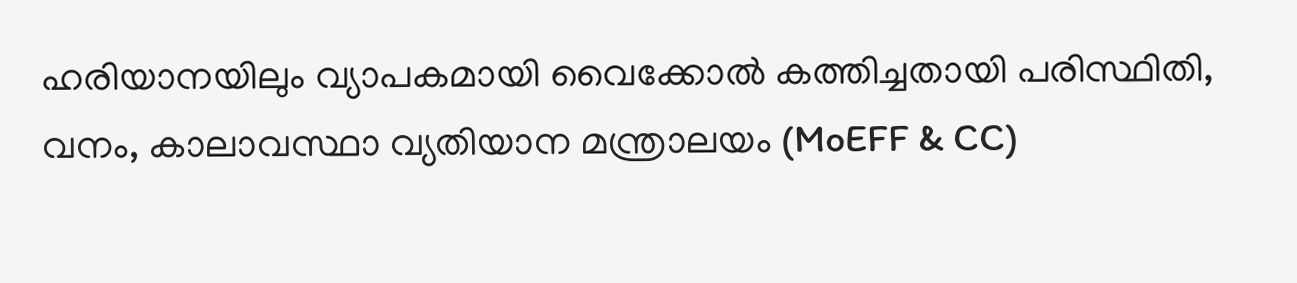ഹരിയാനയിലും വ്യാപകമായി വൈക്കോൽ കത്തിച്ചതായി പരിസ്ഥിതി, വനം, കാലാവസ്ഥാ വ്യതിയാന മന്ത്രാലയം (MoEFF & CC)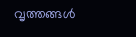വൃത്തങ്ങൾ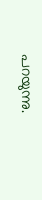പറയുന്നു.